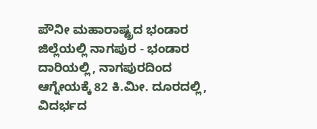ಪೌನೀ ಮಹಾರಾಷ್ಟ್ರದ ಭಂಡಾರ ಜಿಲ್ಲೆಯಲ್ಲಿ ನಾಗಪುರ - ಭಂಡಾರ ದಾರಿಯಲ್ಲಿ, ನಾಗಪುರದಿಂದ ಆಗ್ನೇಯಕ್ಕೆ 82 ಕಿ.ಮೀ. ದೂರದಲ್ಲಿ, ವಿದರ್ಭದ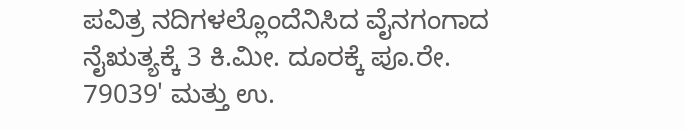ಪವಿತ್ರ ನದಿಗಳಲ್ಲೊಂದೆನಿಸಿದ ವೈನಗಂಗಾದ ನೈಋತ್ಯಕ್ಕೆ 3 ಕಿ.ಮೀ. ದೂರಕ್ಕೆ ಪೂ.ರೇ. 79039' ಮತ್ತು ಉ.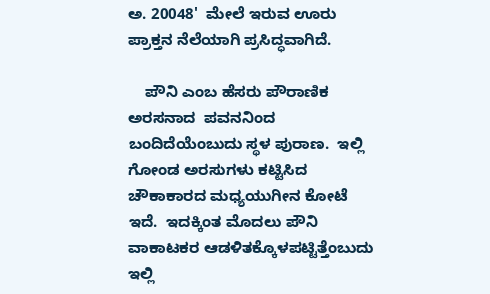ಅ. 20048'  ಮೇಲೆ ಇರುವ ಊರು ಪ್ರಾಕ್ತನ ನೆಲೆಯಾಗಿ ಪ್ರಸಿದ್ಧವಾಗಿದೆ.

    ಪೌನಿ ಎಂಬ ಹೆಸರು ಪೌರಾಣಿಕ ಅರಸನಾದ  ಪವನನಿಂದ ಬಂದಿದೆಯೆಂಬುದು ಸ್ಥಳ ಪುರಾಣ.  ಇಲ್ಲಿ ಗೋಂಡ ಅರಸುಗಳು ಕಟ್ಟಿಸಿದ ಚೌಕಾಕಾರದ ಮಧ್ಯಯುಗೀನ ಕೋಟೆ ಇದೆ.  ಇದಕ್ಕಿಂತ ಮೊದಲು ಪೌನಿ ವಾಕಾಟಕರ ಆಡಳಿತಕ್ಕೊಳಪಟ್ಟಿತ್ತೆಂಬುದು ಇಲ್ಲಿ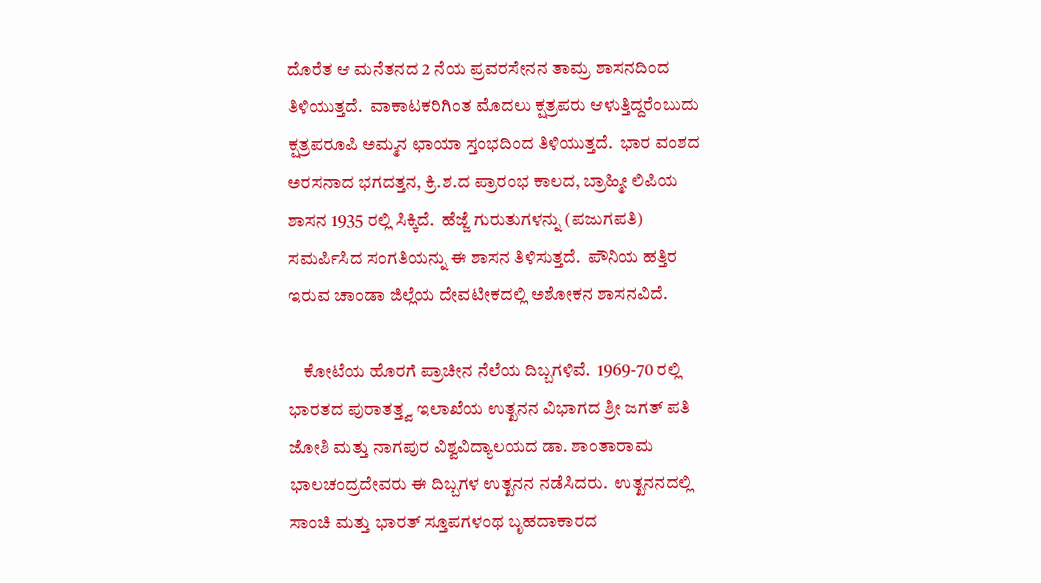ದೊರೆತ ಆ ಮನೆತನದ 2 ನೆಯ ಪ್ರವರಸೇನನ ತಾಮ್ರ ಶಾಸನದಿಂದ ತಿಳಿಯುತ್ತದೆ.  ವಾಕಾಟಕರಿಗಿಂತ ಮೊದಲು ಕ್ಷತ್ರಪರು ಆಳುತ್ತಿದ್ದರೆಂಬುದು ಕ್ಷತ್ರಪರೂಪಿ ಅಮ್ಮನ ಛಾಯಾ ಸ್ತಂಭದಿಂದ ತಿಳಿಯುತ್ತದೆ.  ಭಾರ ವಂಶದ ಅರಸನಾದ ಭಗದತ್ತನ, ಕ್ರಿ.ಶ.ದ ಪ್ರಾರಂಭ ಕಾಲದ, ಬ್ರಾಹ್ಮೀ ಲಿಪಿಯ ಶಾಸನ 1935 ರಲ್ಲಿ ಸಿಕ್ಕಿದೆ.  ಹೆಜ್ಜೆ ಗುರುತುಗಳನ್ನು (ಪಜುಗಪತಿ) ಸಮರ್ಪಿಸಿದ ಸಂಗತಿಯನ್ನು ಈ ಶಾಸನ ತಿಳಿಸುತ್ತದೆ.  ಪೌನಿಯ ಹತ್ತಿರ ಇರುವ ಚಾಂಡಾ ಜಿಲ್ಲೆಯ ದೇವಟೀಕದಲ್ಲಿ ಅಶೋಕನ ಶಾಸನವಿದೆ.

    ಕೋಟೆಯ ಹೊರಗೆ ಪ್ರಾಚೀನ ನೆಲೆಯ ದಿಬ್ಬಗಳಿವೆ.  1969-70 ರಲ್ಲಿ ಭಾರತದ ಪುರಾತತ್ತ್ವ ಇಲಾಖೆಯ ಉತ್ಖನನ ವಿಭಾಗದ ಶ್ರೀ ಜಗತ್ ಪತಿ ಜೋಶಿ ಮತ್ತು ನಾಗಪುರ ವಿಶ್ವವಿದ್ಯಾಲಯದ ಡಾ. ಶಾಂತಾರಾಮ ಭಾಲಚಂದ್ರದೇವರು ಈ ದಿಬ್ಬಗಳ ಉತ್ಖನನ ನಡೆಸಿದರು.  ಉತ್ಖನನದಲ್ಲಿ ಸಾಂಚಿ ಮತ್ತು ಭಾರತ್ ಸ್ತೂಪಗಳಂಥ ಬೃಹದಾಕಾರದ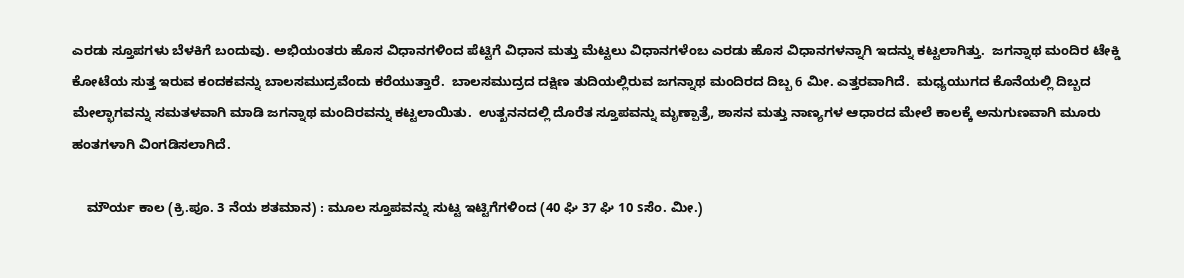ಎರಡು ಸ್ತೂಪಗಳು ಬೆಳಕಿಗೆ ಬಂದುವು. ಅಭಿಯಂತರು ಹೊಸ ವಿಧಾನಗಳಿಂದ ಪೆಟ್ಟಿಗೆ ವಿಧಾನ ಮತ್ತು ಮೆಟ್ಟಲು ವಿಧಾನಗಳೆಂಬ ಎರಡು ಹೊಸ ವಿಧಾನಗಳನ್ನಾಗಿ ಇದನ್ನು ಕಟ್ಟಲಾಗಿತ್ತು.  ಜಗನ್ನಾಥ ಮಂದಿರ ಟೇಕ್ಡಿ ಕೋಟೆಯ ಸುತ್ತ ಇರುವ ಕಂದಕವನ್ನು ಬಾಲಸಮುದ್ರವೆಂದು ಕರೆಯುತ್ತಾರೆ.  ಬಾಲಸಮುದ್ರದ ದಕ್ಷಿಣ ತುದಿಯಲ್ಲಿರುವ ಜಗನ್ನಾಥ ಮಂದಿರದ ದಿಬ್ಬ 6 ಮೀ. ಎತ್ತರವಾಗಿದೆ.  ಮಧ್ಯಯುಗದ ಕೊನೆಯಲ್ಲಿ ದಿಬ್ಬದ ಮೇಲ್ಭಾಗವನ್ನು ಸಮತಳವಾಗಿ ಮಾಡಿ ಜಗನ್ನಾಥ ಮಂದಿರವನ್ನು ಕಟ್ಟಲಾಯಿತು.  ಉತ್ಖನನದಲ್ಲಿ ದೊರೆತ ಸ್ತೂಪವನ್ನು ಮೃಣ್ಪಾತ್ರೆ, ಶಾಸನ ಮತ್ತು ನಾಣ್ಯಗಳ ಆಧಾರದ ಮೇಲೆ ಕಾಲಕ್ಕೆ ಅನುಗುಣವಾಗಿ ಮೂರು ಹಂತಗಳಾಗಿ ವಿಂಗಡಿಸಲಾಗಿದೆ.

    ಮೌರ್ಯ ಕಾಲ (ಕ್ರಿ.ಪೂ. 3 ನೆಯ ಶತಮಾನ) : ಮೂಲ ಸ್ತೂಪವನ್ನು ಸುಟ್ಟ ಇಟ್ಟಿಗೆಗಳಿಂದ (40 ಘಿ 37 ಘಿ 10 sಸೆಂ. ಮೀ.)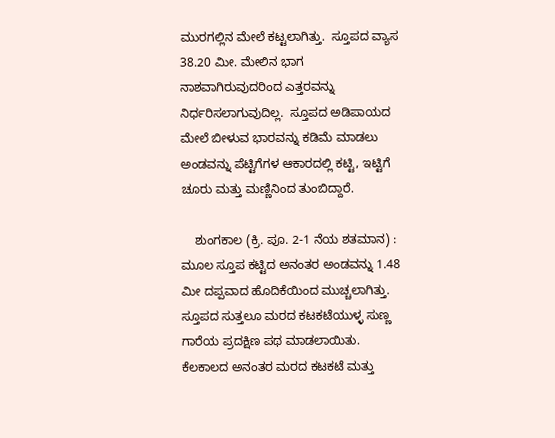ಮುರಗಲ್ಲಿನ ಮೇಲೆ ಕಟ್ಟಲಾಗಿತ್ತು.  ಸ್ತೂಪದ ವ್ಯಾಸ 38.20 ಮೀ. ಮೇಲಿನ ಭಾಗ ನಾಶವಾಗಿರುವುದರಿಂದ ಎತ್ತರವನ್ನು ನಿರ್ಧರಿಸಲಾಗುವುದಿಲ್ಲ.  ಸ್ತೂಪದ ಅಡಿಪಾಯದ ಮೇಲೆ ಬೀಳುವ ಭಾರವನ್ನು ಕಡಿಮೆ ಮಾಡಲು ಅಂಡವನ್ನು ಪೆಟ್ಟಿಗೆಗಳ ಆಕಾರದಲ್ಲಿ ಕಟ್ಟಿ, ಇಟ್ಟಿಗೆ ಚೂರು ಮತ್ತು ಮಣ್ಣಿನಿಂದ ತುಂಬಿದ್ದಾರೆ.

    ಶುಂಗಕಾಲ (ಕ್ರಿ. ಪೂ. 2-1 ನೆಯ ಶತಮಾನ) : ಮೂಲ ಸ್ತೂಪ ಕಟ್ಟಿದ ಅನಂತರ ಅಂಡವನ್ನು 1.48 ಮೀ ದಪ್ಪವಾದ ಹೊದಿಕೆಯಿಂದ ಮುಚ್ಚಲಾಗಿತ್ತು.  ಸ್ತೂಪದ ಸುತ್ತಲೂ ಮರದ ಕಟಕಟೆಯುಳ್ಳ ಸುಣ್ಣ ಗಾರೆಯ ಪ್ರದಕ್ಷಿಣ ಪಥ ಮಾಡಲಾಯಿತು.  ಕೆಲಕಾಲದ ಅನಂತರ ಮರದ ಕಟಕಟೆ ಮತ್ತು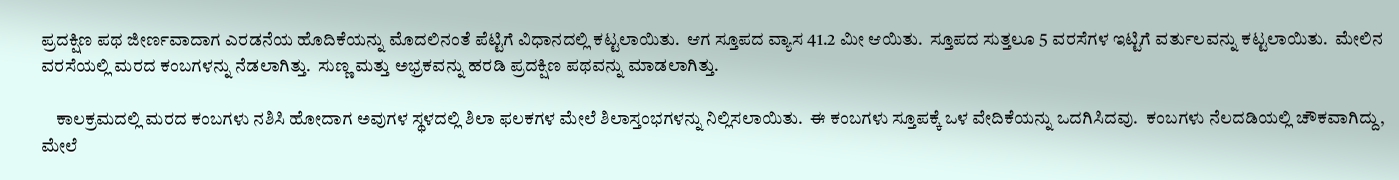ಪ್ರದಕ್ಷಿಣ ಪಥ ಜೀರ್ಣವಾದಾಗ ಎರಡನೆಯ ಹೊದಿಕೆಯನ್ನು ಮೊದಲಿನಂತೆ ಪೆಟ್ಟಿಗೆ ವಿಧಾನದಲ್ಲಿ ಕಟ್ಟಲಾಯಿತು.  ಆಗ ಸ್ತೂಪದ ವ್ಯಾಸ 41.2 ಮೀ ಆಯಿತು.  ಸ್ತೂಪದ ಸುತ್ತಲೂ 5 ವರಸೆಗಳ ಇಟ್ಟಿಗೆ ವರ್ತುಲವನ್ನು ಕಟ್ಟಲಾಯಿತು.  ಮೇಲಿನ ವರಸೆಯಲ್ಲಿ ಮರದ ಕಂಬಗಳನ್ನು ನೆಡಲಾಗಿತ್ತು.  ಸುಣ್ಣ ಮತ್ತು ಅಭ್ರಕವನ್ನು ಹರಡಿ ಪ್ರದಕ್ಷಿಣ ಪಥವನ್ನು ಮಾಡಲಾಗಿತ್ತು.

    ಕಾಲಕ್ರಮದಲ್ಲಿ ಮರದ ಕಂಬಗಳು ನಶಿಸಿ ಹೋದಾಗ ಅವುಗಳ ಸ್ಥಳದಲ್ಲಿ ಶಿಲಾ ಫಲಕಗಳ ಮೇಲೆ ಶಿಲಾಸ್ತಂಭಗಳನ್ನು ನಿಲ್ಲಿಸಲಾಯಿತು.  ಈ ಕಂಬಗಳು ಸ್ತೂಪಕ್ಕೆ ಒಳ ವೇದಿಕೆಯನ್ನು ಒದಗಿಸಿದವು.  ಕಂಬಗಳು ನೆಲದಡಿಯಲ್ಲಿ ಚೌಕವಾಗಿದ್ದು, ಮೇಲೆ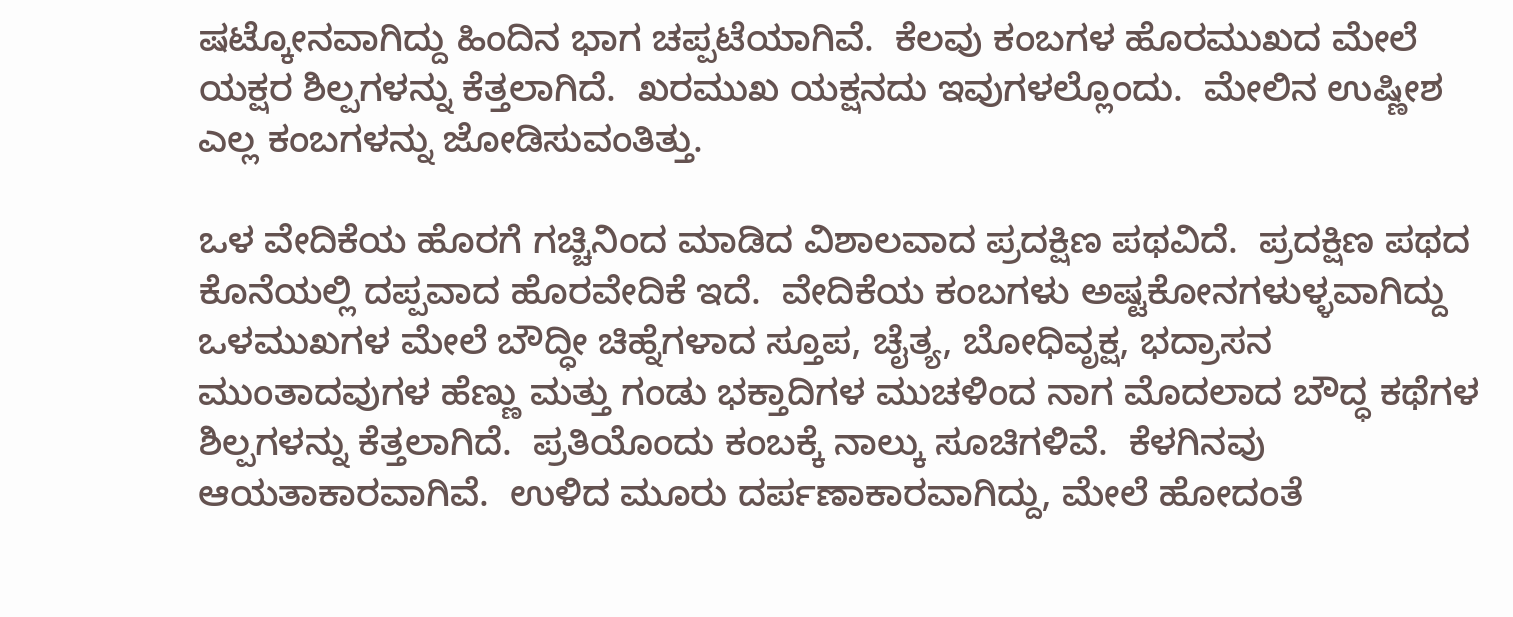ಷಟ್ಕೋನವಾಗಿದ್ದು ಹಿಂದಿನ ಭಾಗ ಚಪ್ಪಟೆಯಾಗಿವೆ.  ಕೆಲವು ಕಂಬಗಳ ಹೊರಮುಖದ ಮೇಲೆ ಯಕ್ಷರ ಶಿಲ್ಪಗಳನ್ನು ಕೆತ್ತಲಾಗಿದೆ.  ಖರಮುಖ ಯಕ್ಷನದು ಇವುಗಳಲ್ಲೊಂದು.  ಮೇಲಿನ ಉಷ್ಣೀಶ ಎಲ್ಲ ಕಂಬಗಳನ್ನು ಜೋಡಿಸುವಂತಿತ್ತು.

ಒಳ ವೇದಿಕೆಯ ಹೊರಗೆ ಗಚ್ಚಿನಿಂದ ಮಾಡಿದ ವಿಶಾಲವಾದ ಪ್ರದಕ್ಷಿಣ ಪಥವಿದೆ.  ಪ್ರದಕ್ಷಿಣ ಪಥದ ಕೊನೆಯಲ್ಲಿ ದಪ್ಪವಾದ ಹೊರವೇದಿಕೆ ಇದೆ.  ವೇದಿಕೆಯ ಕಂಬಗಳು ಅಷ್ಟಕೋನಗಳುಳ್ಳವಾಗಿದ್ದು ಒಳಮುಖಗಳ ಮೇಲೆ ಬೌದ್ಧೀ ಚಿಹ್ನೆಗಳಾದ ಸ್ತೂಪ, ಚೈತ್ಯ, ಬೋಧಿವೃಕ್ಷ, ಭದ್ರಾಸನ ಮುಂತಾದವುಗಳ ಹೆಣ್ಣು ಮತ್ತು ಗಂಡು ಭಕ್ತಾದಿಗಳ ಮುಚಳಿಂದ ನಾಗ ಮೊದಲಾದ ಬೌದ್ಧ ಕಥೆಗಳ ಶಿಲ್ಪಗಳನ್ನು ಕೆತ್ತಲಾಗಿದೆ.  ಪ್ರತಿಯೊಂದು ಕಂಬಕ್ಕೆ ನಾಲ್ಕು ಸೂಚಿಗಳಿವೆ.  ಕೆಳಗಿನವು ಆಯತಾಕಾರವಾಗಿವೆ.  ಉಳಿದ ಮೂರು ದರ್ಪಣಾಕಾರವಾಗಿದ್ದು, ಮೇಲೆ ಹೋದಂತೆ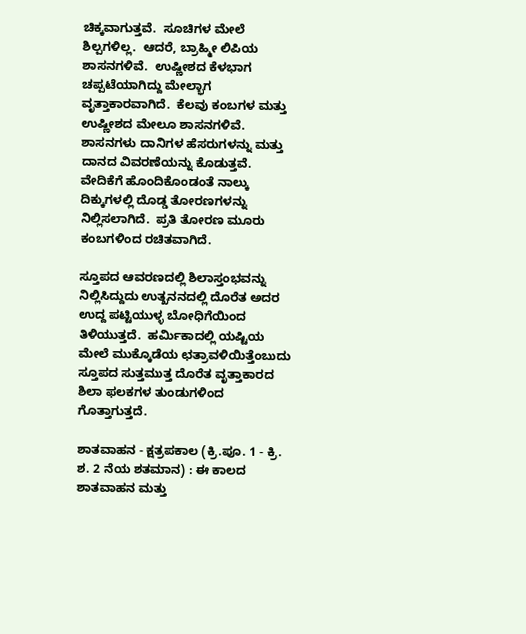ಚಿಕ್ಕವಾಗುತ್ತವೆ.  ಸೂಚಿಗಳ ಮೇಲೆ ಶಿಲ್ಪಗಳಿಲ್ಲ.  ಆದರೆ, ಬ್ರಾಹ್ಮೀ ಲಿಪಿಯ  ಶಾಸನಗಳಿವೆ.  ಉಷ್ಣೀಶದ ಕೆಳಭಾಗ ಚಪ್ಪಟೆಯಾಗಿದ್ದು ಮೇಲ್ಭಾಗ ವೃತ್ತಾಕಾರವಾಗಿದೆ.  ಕೆಲವು ಕಂಬಗಳ ಮತ್ತು ಉಷ್ಣೀಶದ ಮೇಲೂ ಶಾಸನಗಳಿವೆ.  ಶಾಸನಗಳು ದಾನಿಗಳ ಹೆಸರುಗಳನ್ನು ಮತ್ತು ದಾನದ ವಿವರಣೆಯನ್ನು ಕೊಡುತ್ತವೆ.
ವೇದಿಕೆಗೆ ಹೊಂದಿಕೊಂಡಂತೆ ನಾಲ್ಕು ದಿಕ್ಕುಗಳಲ್ಲಿ ದೊಡ್ಡ ತೋರಣಗಳನ್ನು ನಿಲ್ಲಿಸಲಾಗಿದೆ.  ಪ್ರತಿ ತೋರಣ ಮೂರು ಕಂಬಗಳಿಂದ ರಚಿತವಾಗಿದೆ.

ಸ್ತೂಪದ ಆವರಣದಲ್ಲಿ ಶಿಲಾಸ್ತಂಭವನ್ನು ನಿಲ್ಲಿಸಿದ್ದುದು ಉತ್ಖನನದಲ್ಲಿ ದೊರೆತ ಅದರ ಉದ್ದ ಪಟ್ಟಿಯುಳ್ಳ ಬೋಧಿಗೆಯಿಂದ ತಿಳಿಯುತ್ತದೆ.  ಹರ್ಮಿಕಾದಲ್ಲಿ ಯಷ್ಟಿಯ ಮೇಲೆ ಮುಕ್ಕೊಡೆಯ ಛತ್ರಾವಳಿಯಿತ್ತೆಂಬುದು ಸ್ತೂಪದ ಸುತ್ತಮುತ್ತ ದೊರೆತ ವೃತ್ತಾಕಾರದ ಶಿಲಾ ಫಲಕಗಳ ತುಂಡುಗಳಿಂದ ಗೊತ್ತಾಗುತ್ತದೆ.

ಶಾತವಾಹನ - ಕ್ಷತ್ರಪಕಾಲ (ಕ್ರಿ.ಪೂ. 1 - ಕ್ರಿ. ಶ. 2 ನೆಯ ಶತಮಾನ) : ಈ ಕಾಲದ ಶಾತವಾಹನ ಮತ್ತು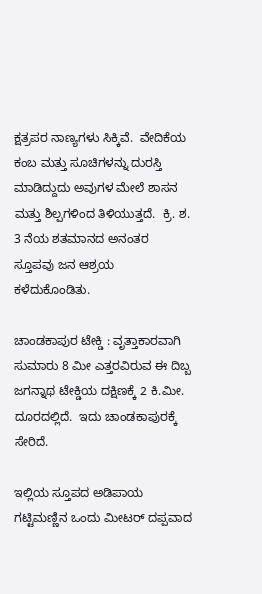ಕ್ಷತ್ರಪರ ನಾಣ್ಯಗಳು ಸಿಕ್ಕಿವೆ.  ವೇದಿಕೆಯ ಕಂಬ ಮತ್ತು ಸೂಚಿಗಳನ್ನು ದುರಸ್ತಿ ಮಾಡಿದ್ದುದು ಅವುಗಳ ಮೇಲೆ ಶಾಸನ ಮತ್ತು ಶಿಲ್ಪಗಳಿಂದ ತಿಳಿಯುತ್ತದೆ.  ಕ್ರಿ. ಶ. 3 ನೆಯ ಶತಮಾನದ ಅನಂತರ ಸ್ತೂಪವು ಜನ ಆಶ್ರಯ ಕಳೆದುಕೊಂಡಿತು.

ಚಾಂಡಕಾಪುರ ಟೇಕ್ಡಿ : ವೃತ್ತಾಕಾರವಾಗಿ ಸುಮಾರು 8 ಮೀ ಎತ್ತರವಿರುವ ಈ ದಿಬ್ಬ ಜಗನ್ನಾಥ ಟೇಕ್ಡಿಯ ದಕ್ಷಿಣಕ್ಕೆ 2 ಕಿ.ಮೀ. ದೂರದಲ್ಲಿದೆ.  ಇದು ಚಾಂಡಕಾಪುರಕ್ಕೆ ಸೇರಿದೆ.

ಇಲ್ಲಿಯ ಸ್ತೂಪದ ಅಡಿಪಾಯ ಗಟ್ಟಿಮಣ್ಣಿನ ಒಂದು ಮೀಟರ್ ದಪ್ಪವಾದ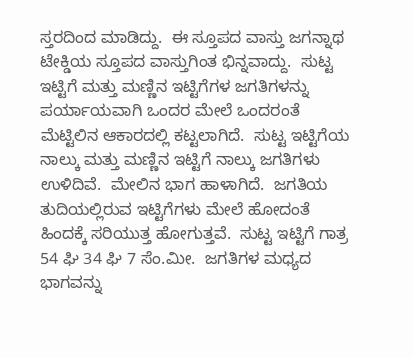ಸ್ತರದಿಂದ ಮಾಡಿದ್ದು.  ಈ ಸ್ತೂಪದ ವಾಸ್ತು ಜಗನ್ನಾಥ ಟೇಕ್ಡಿಯ ಸ್ತೂಪದ ವಾಸ್ತುಗಿಂತ ಭಿನ್ನವಾದ್ದು.  ಸುಟ್ಟ ಇಟ್ಟಿಗೆ ಮತ್ತು ಮಣ್ಣಿನ ಇಟ್ಟಿಗೆಗಳ ಜಗತಿಗಳನ್ನು ಪರ್ಯಾಯವಾಗಿ ಒಂದರ ಮೇಲೆ ಒಂದರಂತೆ ಮೆಟ್ಟಿಲಿನ ಆಕಾರದಲ್ಲಿ ಕಟ್ಟಲಾಗಿದೆ.  ಸುಟ್ಟ ಇಟ್ಟಿಗೆಯ ನಾಲ್ಕು ಮತ್ತು ಮಣ್ಣಿನ ಇಟ್ಟಿಗೆ ನಾಲ್ಕು ಜಗತಿಗಳು ಉಳಿದಿವೆ.  ಮೇಲಿನ ಭಾಗ ಹಾಳಾಗಿದೆ.  ಜಗತಿಯ ತುದಿಯಲ್ಲಿರುವ ಇಟ್ಟಿಗೆಗಳು ಮೇಲೆ ಹೋದಂತೆ ಹಿಂದಕ್ಕೆ ಸರಿಯುತ್ತ ಹೋಗುತ್ತವೆ.  ಸುಟ್ಟ ಇಟ್ಟಿಗೆ ಗಾತ್ರ 54 ಘಿ 34 ಘಿ 7 ಸೆಂ.ಮೀ.  ಜಗತಿಗಳ ಮಧ್ಯದ ಭಾಗವನ್ನು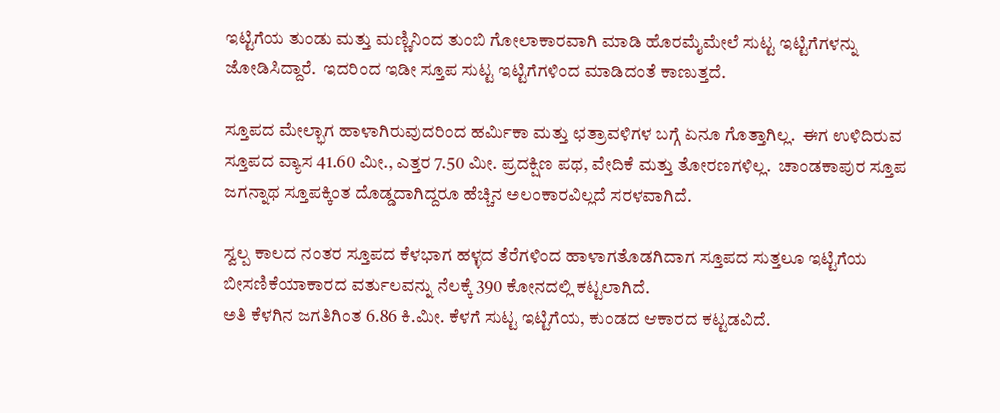ಇಟ್ಟಿಗೆಯ ತುಂಡು ಮತ್ತು ಮಣ್ಣಿನಿಂದ ತುಂಬಿ ಗೋಲಾಕಾರವಾಗಿ ಮಾಡಿ ಹೊರಮೈಮೇಲೆ ಸುಟ್ಟ ಇಟ್ಟಿಗೆಗಳನ್ನು ಜೋಡಿಸಿದ್ದಾರೆ.  ಇದರಿಂದ ಇಡೀ ಸ್ತೂಪ ಸುಟ್ಟ ಇಟ್ಟಿಗೆಗಳಿಂದ ಮಾಡಿದಂತೆ ಕಾಣುತ್ತದೆ.

ಸ್ತೂಪದ ಮೇಲ್ಭಾಗ ಹಾಳಾಗಿರುವುದರಿಂದ ಹರ್ಮಿಕಾ ಮತ್ತು ಛತ್ರಾವಳಿಗಳ ಬಗ್ಗೆ ಏನೂ ಗೊತ್ತಾಗಿಲ್ಲ.  ಈಗ ಉಳಿದಿರುವ ಸ್ತೂಪದ ವ್ಯಾಸ 41.60 ಮೀ., ಎತ್ತರ 7.50 ಮೀ. ಪ್ರದಕ್ಷಿಣ ಪಥ, ವೇದಿಕೆ ಮತ್ತು ತೋರಣಗಳಿಲ್ಲ.  ಚಾಂಡಕಾಪುರ ಸ್ತೂಪ ಜಗನ್ನಾಥ ಸ್ತೂಪಕ್ಕಿಂತ ದೊಡ್ಡದಾಗಿದ್ದರೂ ಹೆಚ್ಚಿನ ಅಲಂಕಾರವಿಲ್ಲದೆ ಸರಳವಾಗಿದೆ.

ಸ್ವಲ್ಪ ಕಾಲದ ನಂತರ ಸ್ತೂಪದ ಕೆಳಭಾಗ ಹಳ್ಳದ ತೆರೆಗಳಿಂದ ಹಾಳಾಗತೊಡಗಿದಾಗ ಸ್ತೂಪದ ಸುತ್ತಲೂ ಇಟ್ಟಿಗೆಯ ಬೀಸಣಿಕೆಯಾಕಾರದ ವರ್ತುಲವನ್ನು ನೆಲಕ್ಕೆ 390 ಕೋನದಲ್ಲಿ ಕಟ್ಟಲಾಗಿದೆ.
ಅತಿ ಕೆಳಗಿನ ಜಗತಿಗಿಂತ 6.86 ಕಿ.ಮೀ. ಕೆಳಗೆ ಸುಟ್ಟ ಇಟ್ಟಿಗೆಯ, ಕುಂಡದ ಆಕಾರದ ಕಟ್ಟಡವಿದೆ.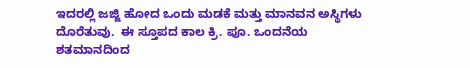ಇದರಲ್ಲಿ ಜಜ್ಜಿ ಹೋದ ಒಂದು ಮಡಕೆ ಮತ್ತು ಮಾನವನ ಅಸ್ಥಿಗಳು ದೊರೆತುವು.  ಈ ಸ್ತೂಪದ ಕಾಲ ಕ್ರಿ. ಪೂ. ಒಂದನೆಯ ಶತಮಾನದಿಂದ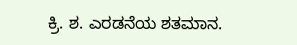ಕ್ರಿ. ಶ. ಎರಡನೆಯ ಶತಮಾನ.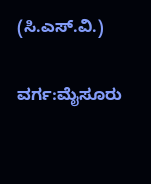(ಸಿ.ಎಸ್.ವಿ.)

ವರ್ಗ:ಮೈಸೂರು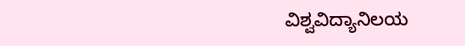ವಿಶ್ವವಿದ್ಯಾನಿಲಯ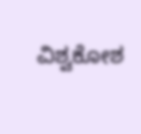ವಿಶ್ವಕೋಶ